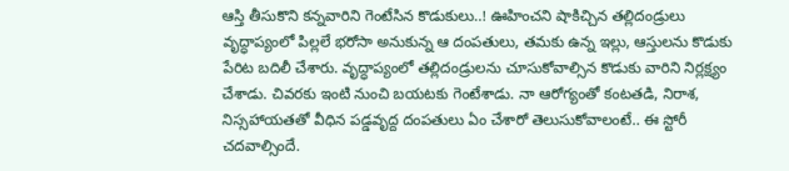ఆస్తి తీసుకొని కన్నవారిని గెంటేసిన కొడుకులు..! ఊహించని షాకిచ్చిన తల్లిదండ్రులు
వృద్ధాప్యంలో పిల్లలే భరోసా అనుకున్న ఆ దంపతులు, తమకు ఉన్న ఇల్లు, ఆస్తులను కొడుకు పేరిట బదిలీ చేశారు. వృద్ధాప్యంలో తల్లిదండ్రులను చూసుకోవాల్సిన కొడుకు వారిని నిర్లక్ష్యం చేశాడు. చివరకు ఇంటి నుంచి బయటకు గెంటేశాడు. నా ఆరోగ్యంతో కంటతడి, నిరాశ, నిస్సహాయతతో వీధిన పడ్డవృద్ద దంపతులు ఏం చేశారో తెలుసుకోవాలంటే.. ఈ స్టోరీ చదవాల్సిందే.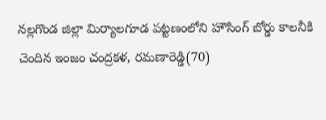నల్లగొండ జిల్లా మిర్యాలగూడ పట్టణంలోని హౌసింగ్ బోర్డు కాలనీకి చెందిన ఇంజం చంద్రకళ, రమణారెడ్డి(70)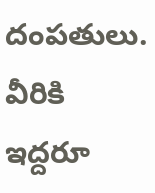దంపతులు. వీరికి ఇద్దరూ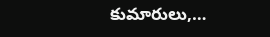కుమారులు,…